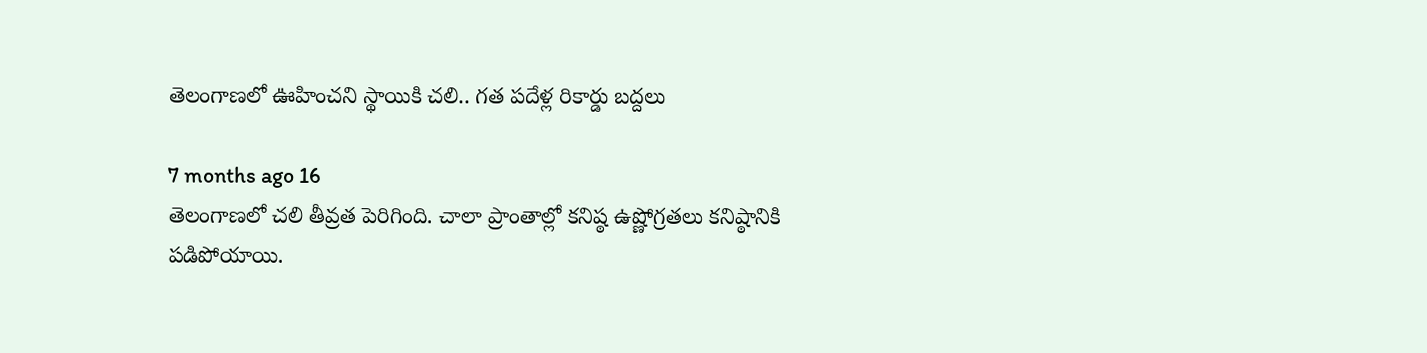తెలంగాణలో ఊహించని స్థాయికి చలి.. గత పదేళ్ల రికార్డు బద్దలు

7 months ago 16
తెలంగాణలో చలి తీవ్రత పెరిగింది. చాలా ప్రాంతాల్లో కనిష్ఠ ఉష్ణోగ్రతలు కనిష్ఠానికి పడిపోయాయి.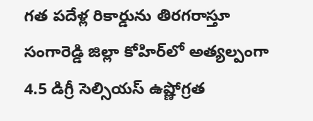గత పదేళ్ల రికార్డును తిరగరాస్తూ సంగారెడ్డి జిల్లా కోహిర్‌లో అత్యల్పంగా 4.5 డిగ్రీ సెల్సియస్ ఉష్ణోగ్రత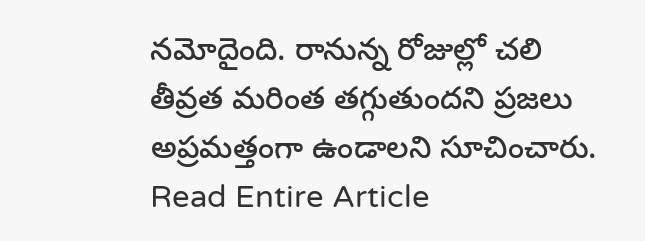నమోదైంది. రానున్న రోజుల్లో చలి తీవ్రత మరింత తగ్గుతుందని ప్రజలు అప్రమత్తంగా ఉండాలని సూచించారు.
Read Entire Article